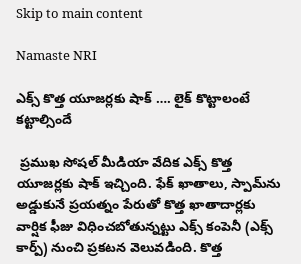Skip to main content

Namaste NRI

ఎక్స్‌ కొత్త యూజర్లకు షాక్‌ …. లైక్‌ కొట్టాలంటే కట్టాల్సిందే

 ప్రముఖ సోషల్‌ మీడియా వేదిక ఎక్స్‌ కొత్త యూజర్లకు షాక్‌ ఇచ్చింది. ఫేక్‌ ఖాతాలు, స్పామ్‌ను అడ్డుకునే ప్రయత్నం పేరుతో కొత్త ఖాతాదార్లకు వార్షిక ఫీజు విధించబోతున్నట్టు ఎక్స్‌ కంపెనీ (ఎక్స్‌ కార్ప్‌) నుంచి ప్రకటన వెలువడింది. కొత్త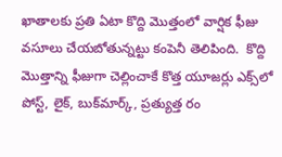ఖాతాలకు ప్రతి ఏటా కొద్ది మొత్తంలో వార్షిక ఫీజు వసూలు చేయబోతున్నట్టు కంపెనీ తెలిపింది.  కొద్ది మొత్తాన్ని ఫీజుగా చెల్లించాకే కొత్త యూజర్లు ఎక్స్‌లో పోస్ట్‌, లైక్‌, బుక్‌మార్క్‌, ప్రత్యుత్త రం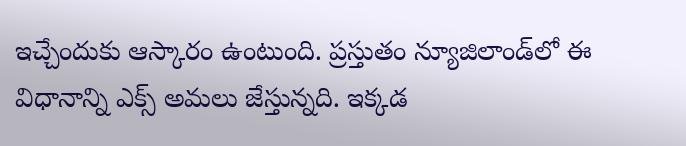ఇచ్చేందుకు ఆస్కారం ఉంటుంది. ప్రస్తుతం న్యూజిలాండ్‌లో ఈ విధానాన్ని ఎక్స్‌ అమలు జేస్తున్నది. ఇక్కడ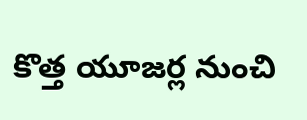కొత్త యూజర్ల నుంచి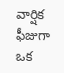వార్షిక ఫీజుగా ఒక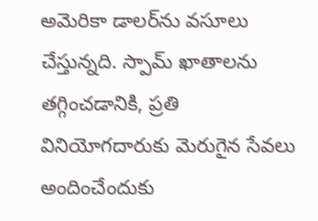అమెరికా డాలర్‌ను వసూలు చేస్తున్నది. స్పామ్‌ ఖాతాలను తగ్గించడానికి, ప్రతి వినియోగదారుకు మెరుగైన సేవలు అందించేందుకు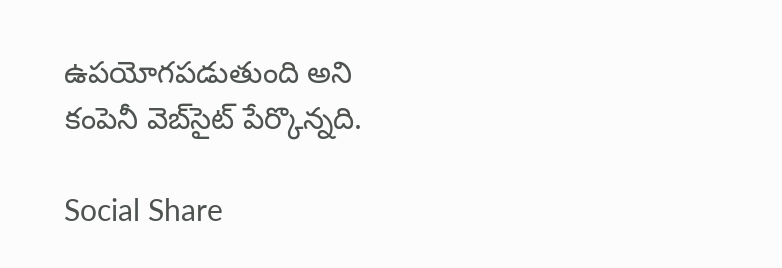ఉపయోగపడుతుంది అని కంపెనీ వెబ్‌సైట్‌ పేర్కొన్నది.

Social Share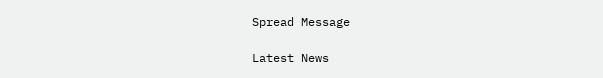Spread Message

Latest News